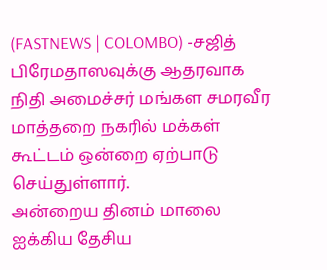(FASTNEWS | COLOMBO) -சஜித் பிரேமதாஸவுக்கு ஆதரவாக நிதி அமைச்சர் மங்கள சமரவீர மாத்தறை நகரில் மக்கள் கூட்டம் ஒன்றை ஏற்பாடு செய்துள்ளார்.
அன்றைய தினம் மாலை ஐக்கிய தேசிய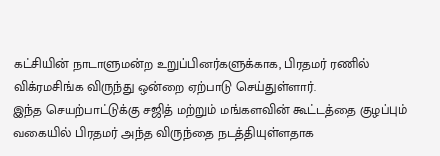கட்சியின் நாடாளுமன்ற உறுப்பினர்களுக்காக, பிரதமர் ரணில் விக்ரமசிங்க விருந்து ஒன்றை ஏற்பாடு செய்துள்ளார்.
இந்த செயற்பாட்டுக்கு சஜித் மற்றும் மங்களவின் கூட்டத்தை குழப்பும் வகையில் பிரதமர் அந்த விருந்தை நடத்தியுள்ளதாக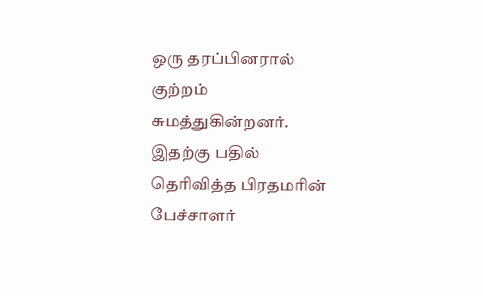ஒரு தரப்பினரால் குற்றம் சுமத்துகின்றனர்.
இதற்கு பதில் தெரிவித்த பிரதமரின் பேச்சாளர்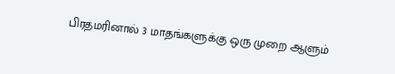பிரதமரினால் 3 மாதங்களுக்கு ஒரு முறை ஆளும்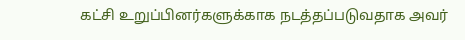கட்சி உறுப்பினர்களுக்காக நடத்தப்படுவதாக அவர்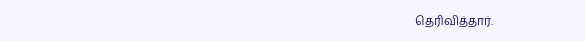தெரிவித்தார்.